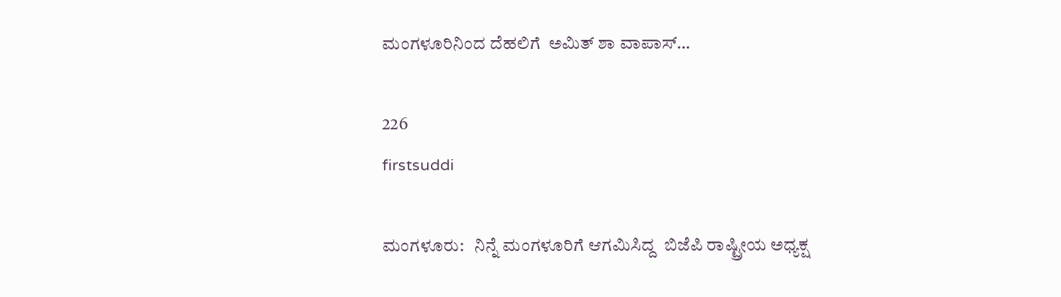ಮಂಗಳೂರಿನಿಂದ ದೆಹಲಿಗೆ  ಅಮಿತ್ ಶಾ ವಾಪಾಸ್…

226
firstsuddi

ಮಂಗಳೂರು:   ನಿನ್ನೆ ಮಂಗಳೂರಿಗೆ ಆಗಮಿಸಿದ್ದ  ಬಿಜೆಪಿ ರಾಷ್ಟ್ರೀಯ ಅಧ್ಯಕ್ಷ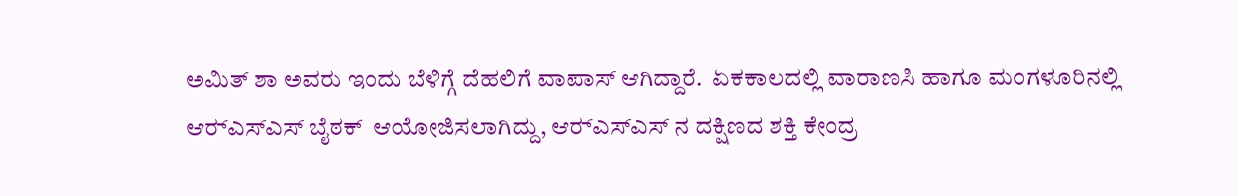ಅಮಿತ್‌ ಶಾ ಅವರು ಇಂದು ಬೆಳಿಗ್ಗೆ ದೆಹಲಿಗೆ ವಾಪಾಸ್ ಆಗಿದ್ದಾರೆ.  ಏಕಕಾಲದಲ್ಲಿ ವಾರಾಣಸಿ ಹಾಗೂ ಮಂಗಳೂರಿನಲ್ಲಿ ಆರ್‍ಎಸ್‍ಎಸ್ ಬೈಠಕ್‍  ಆಯೋಜಿಸಲಾಗಿದ್ದು, ಆರ್‍ಎಸ್‍ಎಸ್ ನ ದಕ್ಷಿಣದ ಶಕ್ತಿ ಕೇಂದ್ರ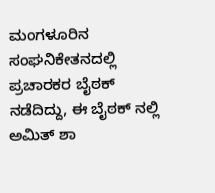ಮಂಗಳೂರಿನ ಸಂಘನಿಕೇತನದಲ್ಲಿ ಪ್ರಚಾರಕರ ಬೈಠಕ್ ನಡೆದಿದ್ದು, ಈ ಬೈಠಕ್ ನಲ್ಲಿ ಅಮಿತ್ ಶಾ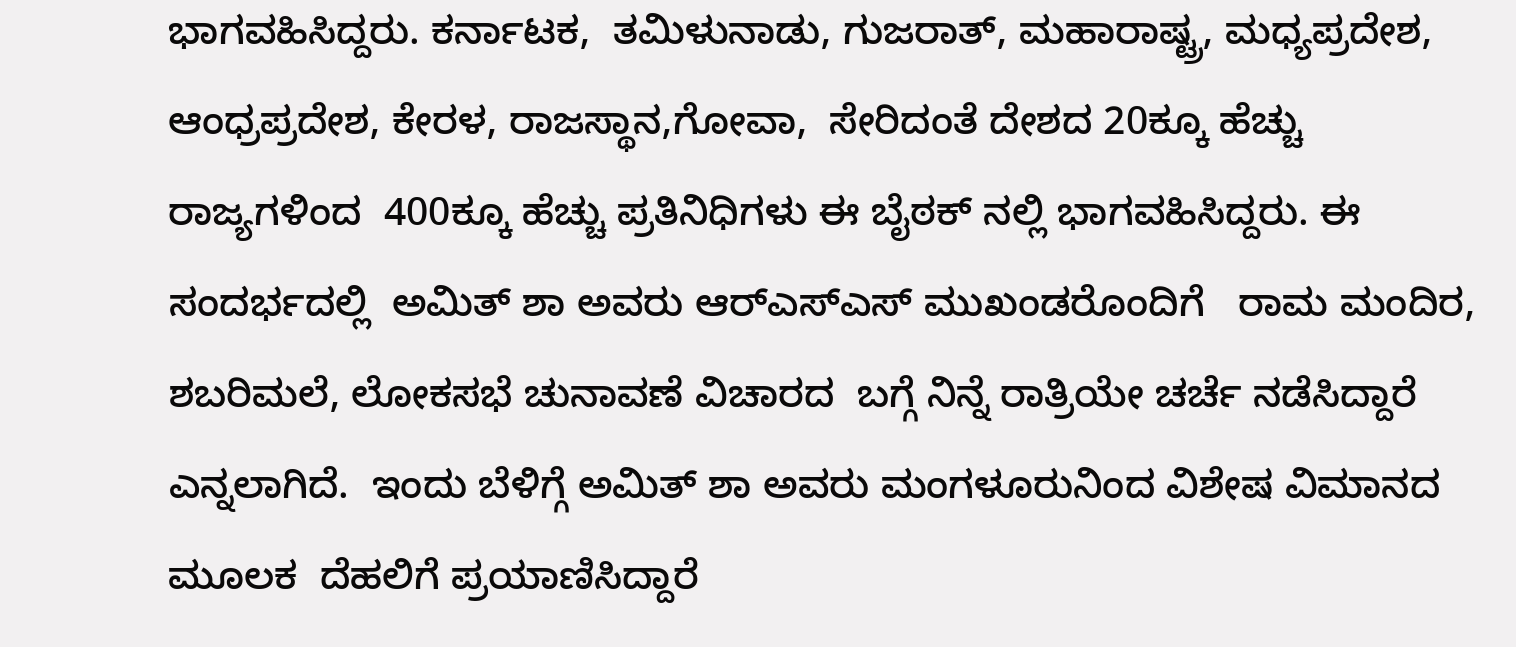ಭಾಗವಹಿಸಿದ್ದರು. ಕರ್ನಾಟಕ,  ತಮಿಳುನಾಡು, ಗುಜರಾತ್, ಮಹಾರಾಷ್ಟ್ರ, ಮಧ್ಯಪ್ರದೇಶ, ಆಂಧ್ರಪ್ರದೇಶ, ಕೇರಳ, ರಾಜಸ್ಥಾನ,ಗೋವಾ,  ಸೇರಿದಂತೆ ದೇಶದ 20ಕ್ಕೂ ಹೆಚ್ಚು ರಾಜ್ಯಗಳಿಂದ  400ಕ್ಕೂ ಹೆಚ್ಚು ಪ್ರತಿನಿಧಿಗಳು ಈ ಬೈಠಕ್ ನಲ್ಲಿ ಭಾಗವಹಿಸಿದ್ದರು. ಈ  ಸಂದರ್ಭದಲ್ಲಿ  ಅಮಿತ್‌ ಶಾ ಅವರು ಆರ್‍ಎಸ್‍ಎಸ್ ಮುಖಂಡರೊಂದಿಗೆ   ರಾಮ ಮಂದಿರ, ಶಬರಿಮಲೆ, ಲೋಕಸಭೆ ಚುನಾವಣೆ ವಿಚಾರದ  ಬಗ್ಗೆ ನಿನ್ನೆ ರಾತ್ರಿಯೇ ಚರ್ಚೆ ನಡೆಸಿದ್ದಾರೆ ಎನ್ನಲಾಗಿದೆ.  ಇಂದು ಬೆಳಿಗ್ಗೆ ಅಮಿತ್ ಶಾ ಅವರು ಮಂಗಳೂರುನಿಂದ ವಿಶೇಷ ವಿಮಾನದ  ಮೂಲಕ  ದೆಹಲಿಗೆ ಪ್ರಯಾಣಿಸಿದ್ದಾರೆ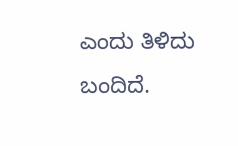ಎಂದು ತಿಳಿದು ಬಂದಿದೆ.